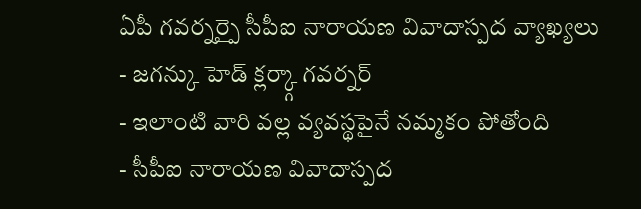ఏపీ గవర్నర్పై సీపీఐ నారాయణ వివాదాస్పద వ్యాఖ్యలు
- జగన్కు హెడ్ క్లర్క్గా గవర్నర్
- ఇలాంటి వారి వల్ల వ్యవస్థపైనే నమ్మకం పోతోంది
- సీపీఐ నారాయణ వివాదాస్పద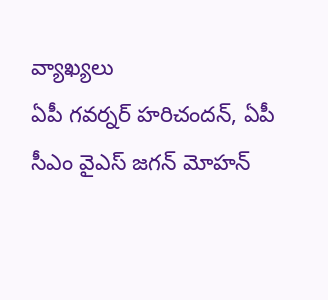వ్యాఖ్యలు
ఏపీ గవర్నర్ హరిచందన్, ఏపీ సీఎం వైఎస్ జగన్ మోహన్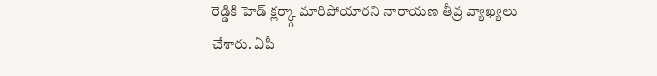రెడ్డికి హెడ్ క్లర్క్గా మారిపోయారని నారాయణ తీవ్ర వ్యాఖ్యలు చేశారు. ఏపీ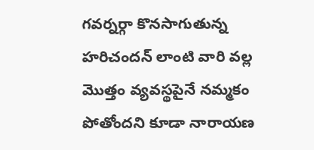గవర్నర్గా కొనసాగుతున్న హరిచందన్ లాంటి వారి వల్ల మొత్తం వ్యవస్థపైనే నమ్మకం పోతోందని కూడా నారాయణ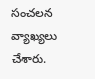సంచలన వ్యాఖ్యలు చేశారు.